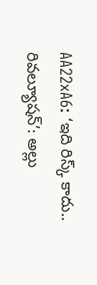AA22xA6: ‘ఇది రిస్క్ కాదు.. రివల్యూషన్’: అల్లు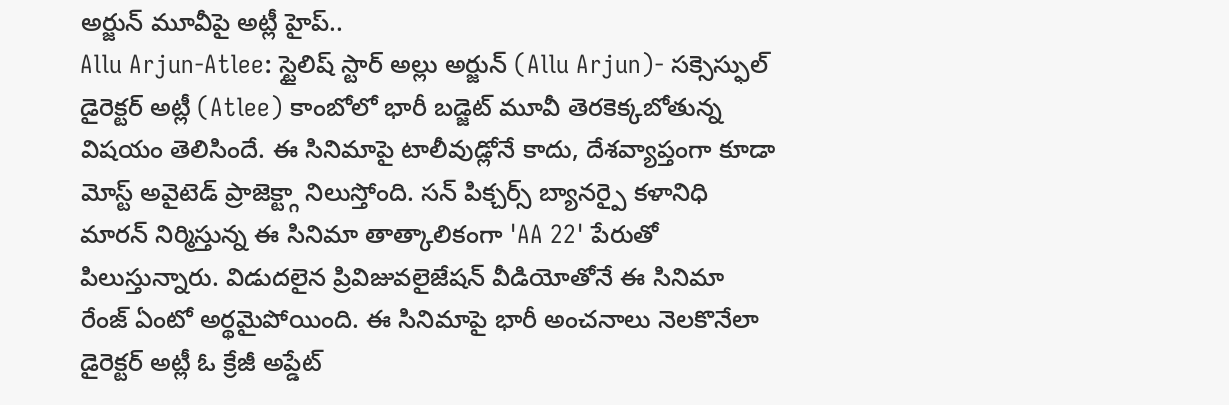అర్జున్ మూవీపై అట్లీ హైప్..
Allu Arjun-Atlee: స్టైలిష్ స్టార్ అల్లు అర్జున్ (Allu Arjun)- సక్సెస్ఫుల్ డైరెక్టర్ అట్లీ (Atlee) కాంబోలో భారీ బడ్జెట్ మూవీ తెరకెక్కబోతున్న విషయం తెలిసిందే. ఈ సినిమాపై టాలీవుడ్లోనే కాదు, దేశవ్యాప్తంగా కూడా మోస్ట్ అవైటెడ్ ప్రాజెక్ట్గా నిలుస్తోంది. సన్ పిక్చర్స్ బ్యానర్పై కళానిధి మారన్ నిర్మిస్తున్న ఈ సినిమా తాత్కాలికంగా 'AA 22' పేరుతో పిలుస్తున్నారు. విడుదలైన ప్రివిజువలైజేషన్ వీడియోతోనే ఈ సినిమా రేంజ్ ఏంటో అర్థమైపోయింది. ఈ సినిమాపై భారీ అంచనాలు నెలకొనేలా డైరెక్టర్ అట్లీ ఓ క్రేజీ అప్డేట్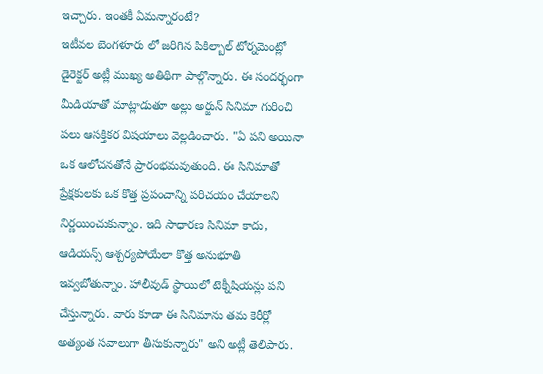ఇచ్చారు. ఇంతకీ ఏమన్నారంటే?
ఇటీవల బెంగళూరు లో జరిగిన పికిల్బాల్ టోర్నమెంట్లో డైరెక్టర్ అట్లీ ముఖ్య అతిథిగా పాల్గొన్నారు. ఈ సందర్భంగా మీడియాతో మాట్లాడుతూ అల్లు అర్జున్ సినిమా గురించి పలు ఆసక్తికర విషయాలు వెల్లడించారు. "ఏ పని అయినా ఒక ఆలోచనతోనే ప్రారంభమవుతుంది. ఈ సినిమాతో ప్రేక్షకులకు ఒక కొత్త ప్రపంచాన్ని పరిచయం చేయాలని నిర్ణయించుకున్నాం. ఇది సాధారణ సినిమా కాదు, ఆడియన్స్ ఆశ్చర్యపోయేలా కొత్త అనుభూతి ఇవ్వబోతున్నాం. హాలీవుడ్ స్థాయిలో టెక్నీషియన్లు పని చేస్తున్నారు. వారు కూడా ఈ సినిమాను తమ కెరీర్లో అత్యంత సవాలుగా తీసుకున్నారు" అని అట్లీ తెలిపారు.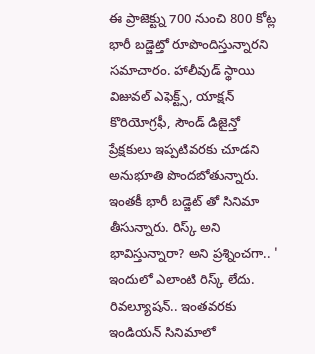ఈ ప్రాజెక్ట్ను 700 నుంచి 800 కోట్ల భారీ బడ్జెట్తో రూపొందిస్తున్నారని సమాచారం. హాలీవుడ్ స్థాయి విజువల్ ఎఫెక్ట్స్, యాక్షన్ కొరియోగ్రఫీ, సౌండ్ డిజైన్తో ప్రేక్షకులు ఇప్పటివరకు చూడని అనుభూతి పొందబోతున్నారు. ఇంతకీ భారీ బడ్జెట్ తో సినిమా తీసున్నారు. రిస్క్ అని భావిస్తున్నారా? అని ప్రశ్నించగా.. ' ఇందులో ఎలాంటి రిస్క్ లేదు. రివల్యూషన్.. ఇంతవరకు ఇండియన్ సినిమాలో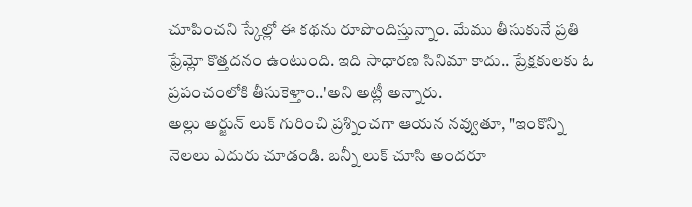చూపించని స్కేల్లో ఈ కథను రూపొందిస్తున్నాం. మేము తీసుకునే ప్రతి ఫ్రేమ్లో కొత్తదనం ఉంటుంది. ఇది సాధారణ సినిమా కాదు.. ప్రేక్షకులకు ఓ ప్రపంచంలోకి తీసుకెళ్తాం..'అని అట్లీ అన్నారు.
అల్లు అర్జున్ లుక్ గురించి ప్రశ్నించగా ఆయన నవ్వుతూ, "ఇంకొన్ని నెలలు ఎదురు చూడండి. బన్నీ లుక్ చూసి అందరూ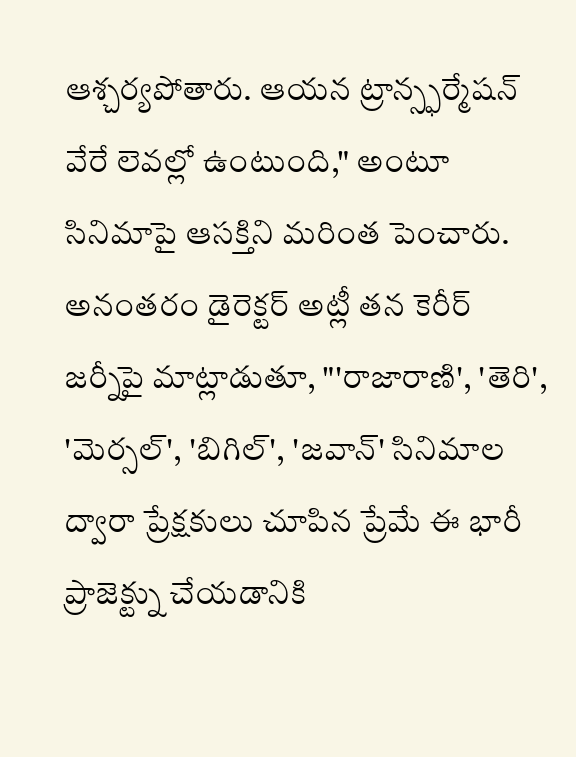ఆశ్చర్యపోతారు. ఆయన ట్రాన్స్ఫర్మేషన్ వేరే లెవల్లో ఉంటుంది," అంటూ సినిమాపై ఆసక్తిని మరింత పెంచారు. అనంతరం డైరెక్టర్ అట్లీ తన కెరీర్ జర్నీపై మాట్లాడుతూ, "'రాజారాణి', 'తెరి', 'మెర్సల్', 'బిగిల్', 'జవాన్' సినిమాల ద్వారా ప్రేక్షకులు చూపిన ప్రేమే ఈ భారీ ప్రాజెక్ట్ను చేయడానికి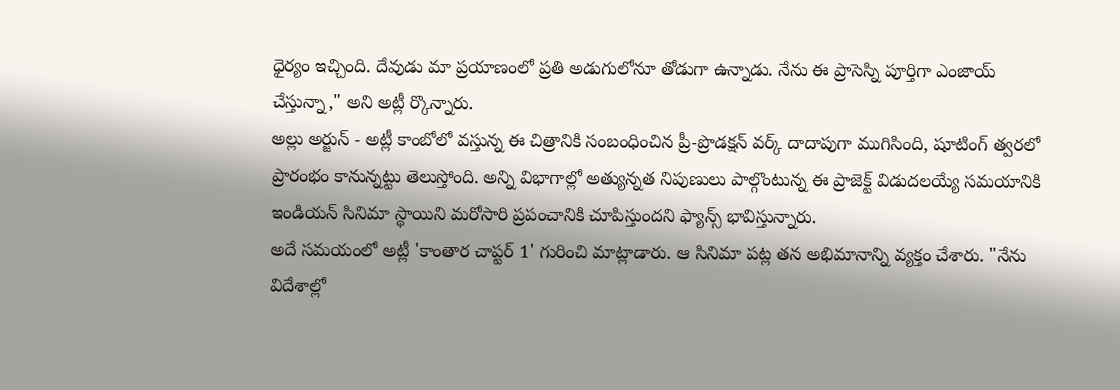ధైర్యం ఇచ్చింది. దేవుడు మా ప్రయాణంలో ప్రతి అడుగులోనూ తోడుగా ఉన్నాడు. నేను ఈ ప్రాసెస్ని పూర్తిగా ఎంజాయ్ చేస్తున్నా," అని అట్లీ ర్కొన్నారు.
అల్లు అర్జున్ - అట్లీ కాంబోలో వస్తున్న ఈ చిత్రానికి సంబంధించిన ప్రీ-ప్రొడక్షన్ వర్క్ దాదాపుగా ముగిసింది, షూటింగ్ త్వరలో ప్రారంభం కానున్నట్టు తెలుస్తోంది. అన్ని విభాగాల్లో అత్యున్నత నిపుణులు పాల్గొంటున్న ఈ ప్రాజెక్ట్ విడుదలయ్యే సమయానికి ఇండియన్ సినిమా స్థాయిని మరోసారి ప్రపంచానికి చూపిస్తుందని ఫ్యాన్స్ భావిస్తున్నారు.
అదే సమయంలో అట్లీ 'కాంతార చాప్టర్ 1' గురించి మాట్లాడారు. ఆ సినిమా పట్ల తన అభిమానాన్ని వ్యక్తం చేశారు. "నేను విదేశాల్లో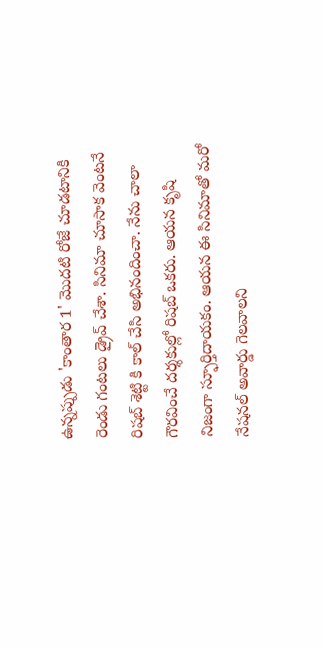ఉన్నప్పుడు 'కాంతార 1' మొదటి రోజే చూడటానికి రెండు గంటలు డ్రైవ్ చేశా. సినిమా చూసాక వెంటనే రిషబ్ శెట్టి కి కాల్ చేసి అభినందించా. నేను చాలా గౌరవించే దర్శకుల్లో రిషబ్ ఒకరు. ఆయన కృషి నిజంగా స్ఫూర్తిదాయకం. ఆయన ఈ సినిమాతో మరో నేషనల్ అవార్డు గెలవాలని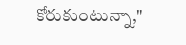కోరుకుంటున్నా,"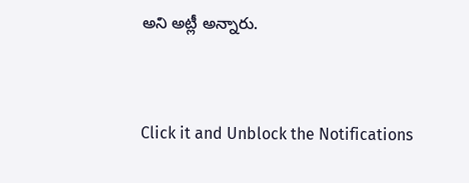అని అట్లీ అన్నారు.


Click it and Unblock the Notifications